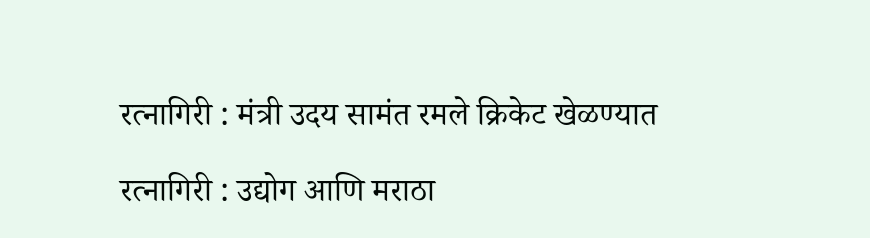रत्नागिरी : मंत्री उदय सामंत रमले क्रिकेट खेळण्यात

रत्नागिरी : उद्योग आणि मराठा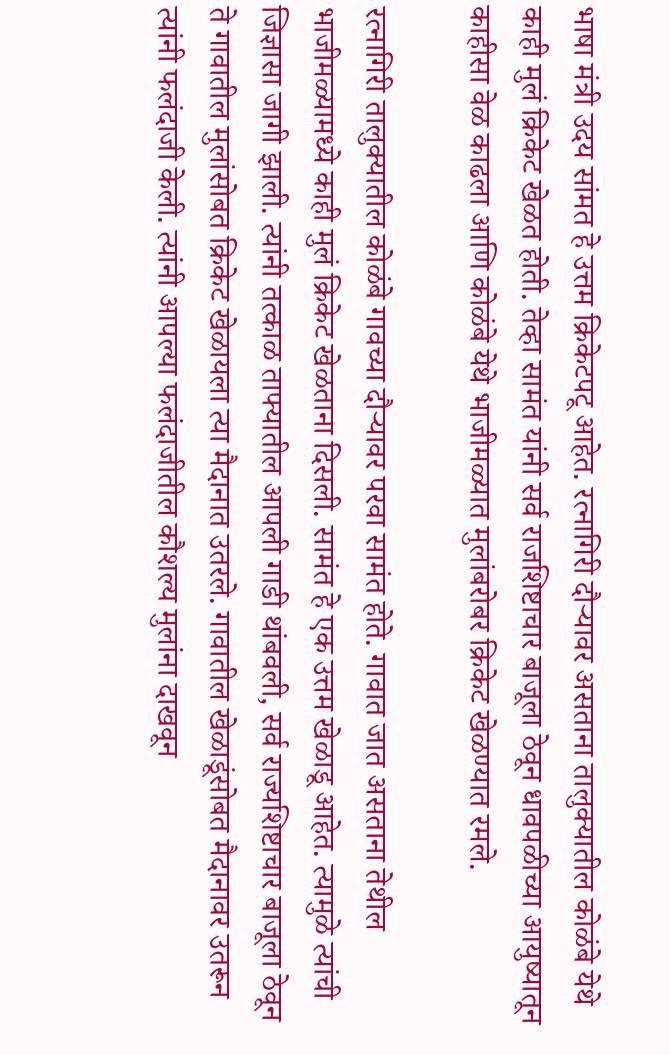भाषा मंत्री उदय सांमत हे उत्तम क्रिकेटपटू आहेत. रत्नागिरी दौऱ्यावर असताना तालुक्यातील कोळंबे येथे काही मुलं क्रिकेट खेळत होती. तेव्हा सामंत यांनी सर्व राजशिष्टाचार बाजूला ठेवून धावपळीच्या आयुष्यातून काहीसा वेळ काढला आणि कोळंबे येथे भाजीमळ्यात मुलांबरोबर क्रिकेट खेळण्यात रमले.

रत्नागिरी तालुक्यातील कोळंबे गावच्या दौऱ्यावर परवा सामंत होते. गावात जात असताना तेथील भाजीमळ्यामध्ये काही मुलं क्रिकेट खेळताना दिसली. सामंत हे एक उत्तम खेळाडू आहेत. त्यामुळे त्यांची जिज्ञासा जागी झाली. त्यांनी तत्काळ ताफ्यातील आपली गाडी थांबवली, सर्व राज्यशिष्टाचार बाजूला ठेवून ते गावातील मुलांसोबत क्रिकेट खेळायला त्या मैदानात उतरले. गावातील खेळाडूंसोबत मैदानावर उतरून त्यांनी फलंदाजी केली. त्यांनी आपल्या फलंदाजीतील कौशल्य मुलांना दाखवून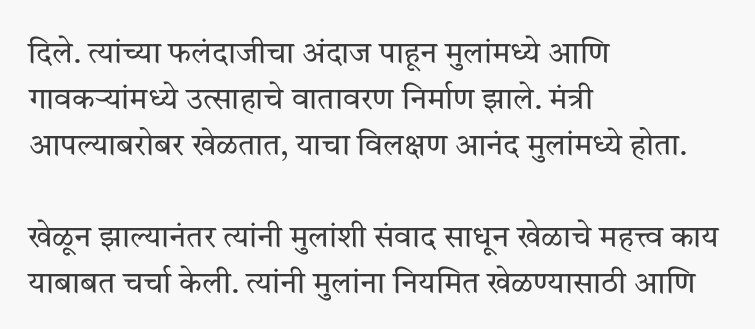दिले. त्यांच्या फलंदाजीचा अंदाज पाहून मुलांमध्ये आणि गावकऱ्यांमध्ये उत्साहाचे वातावरण निर्माण झाले. मंत्री आपल्याबरोबर खेळतात, याचा विलक्षण आनंद मुलांमध्ये होता.

खेळून झाल्यानंतर त्यांनी मुलांशी संवाद साधून खेळाचे महत्त्व काय याबाबत चर्चा केली. त्यांनी मुलांना नियमित खेळण्यासाठी आणि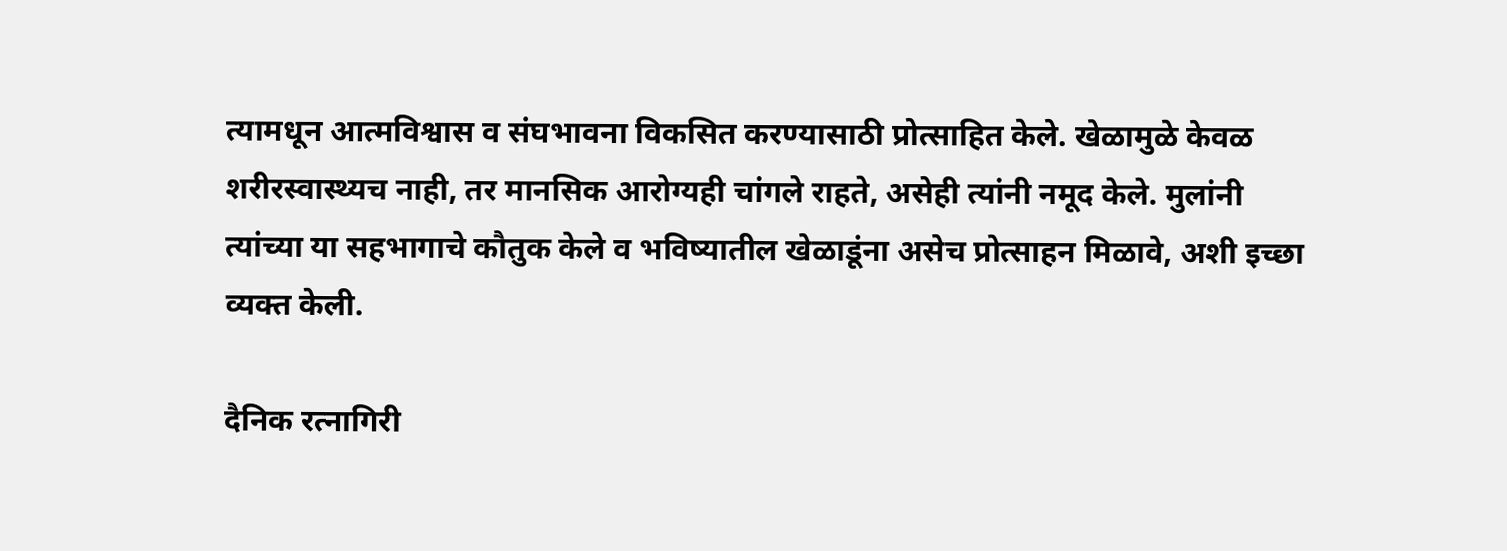त्यामधून आत्मविश्वास व संघभावना विकसित करण्यासाठी प्रोत्साहित केले. खेळामुळे केवळ शरीरस्वास्थ्यच नाही, तर मानसिक आरोग्यही चांगले राहते, असेही त्यांनी नमूद केले. मुलांनी त्यांच्या या सहभागाचे कौतुक केले व भविष्यातील खेळाडूंना असेच प्रोत्साहन मिळावे, अशी इच्छा व्यक्त केली.

दैनिक रत्नागिरी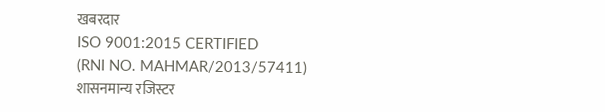खबरदार
ISO 9001:2015 CERTIFIED
(RNI NO. MAHMAR/2013/57411)
शासनमान्य रजिस्टर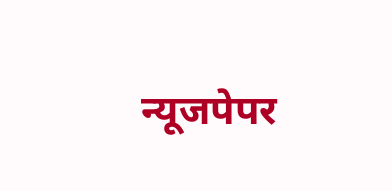न्यूजपेपर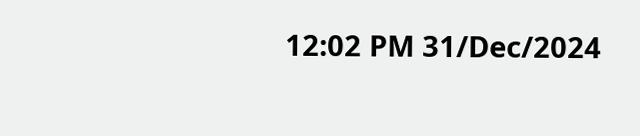12:02 PM 31/Dec/2024